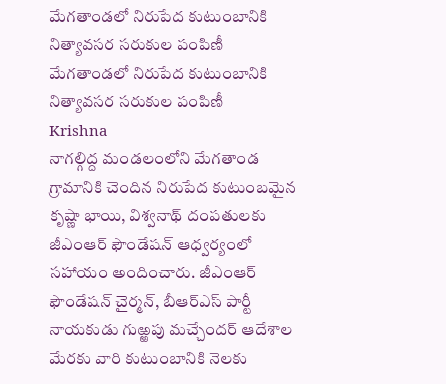మేగతాండలో నిరుపేద కుటుంబానికి నిత్యావసర సరుకుల పంపిణీ
మేగతాండలో నిరుపేద కుటుంబానికి నిత్యావసర సరుకుల పంపిణీ
Krishna
నాగల్గిద్ద మండలంలోని మేగతాండ గ్రామానికి చెందిన నిరుపేద కుటుంబమైన కృష్ణా భాయి, విశ్వనాథ్ దంపతులకు జీఎంఆర్ ఫౌండేషన్ ఆధ్వర్యంలో సహాయం అందించారు. జీఎంఆర్ ఫౌండేషన్ చైర్మన్, బీఆర్ఎస్ పార్టీ నాయకుడు గుఱ్ఱపు మచ్చేందర్ ఆదేశాల మేరకు వారి కుటుంబానికి నెలకు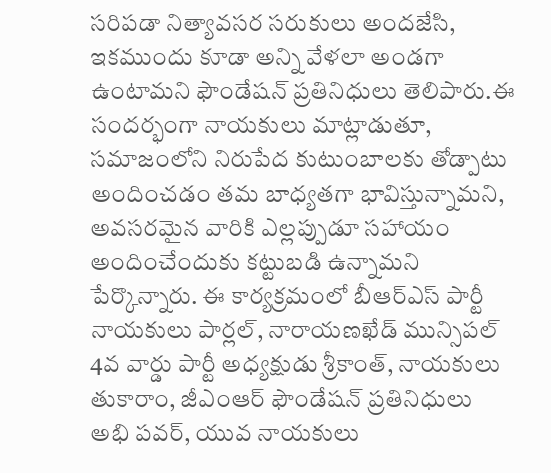సరిపడా నిత్యావసర సరుకులు అందజేసి, ఇకముందు కూడా అన్ని వేళలా అండగా ఉంటామని ఫౌండేషన్ ప్రతినిధులు తెలిపారు.ఈ సందర్భంగా నాయకులు మాట్లాడుతూ, సమాజంలోని నిరుపేద కుటుంబాలకు తోడ్పాటు అందించడం తమ బాధ్యతగా భావిస్తున్నామని, అవసరమైన వారికి ఎల్లప్పుడూ సహాయం అందించేందుకు కట్టుబడి ఉన్నామని పేర్కొన్నారు. ఈ కార్యక్రమంలో బీఆర్ఎస్ పార్టీ నాయకులు పార్లల్, నారాయణఖేడ్ మున్సిపల్ 4వ వార్డు పార్టీ అధ్యక్షుడు శ్రీకాంత్, నాయకులు తుకారాం, జీఎంఆర్ ఫౌండేషన్ ప్రతినిధులు అభి పవర్, యువ నాయకులు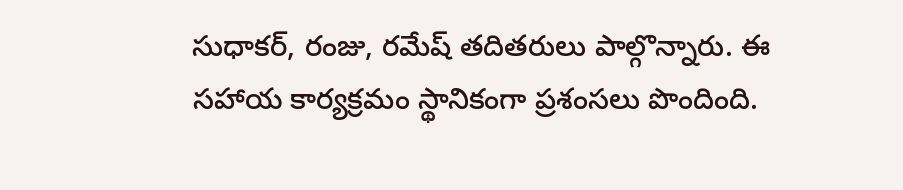సుధాకర్, రంజు, రమేష్ తదితరులు పాల్గొన్నారు. ఈ సహాయ కార్యక్రమం స్థానికంగా ప్రశంసలు పొందింది.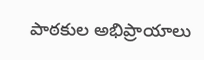పాఠకుల అభిప్రాయాలు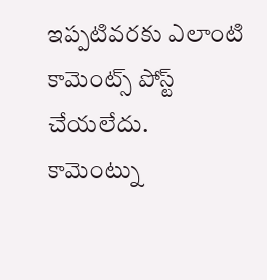ఇప్పటివరకు ఎలాంటి కామెంట్స్ పోస్ట్ చేయలేదు.
కామెంట్ను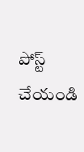పోస్ట్ చేయండి